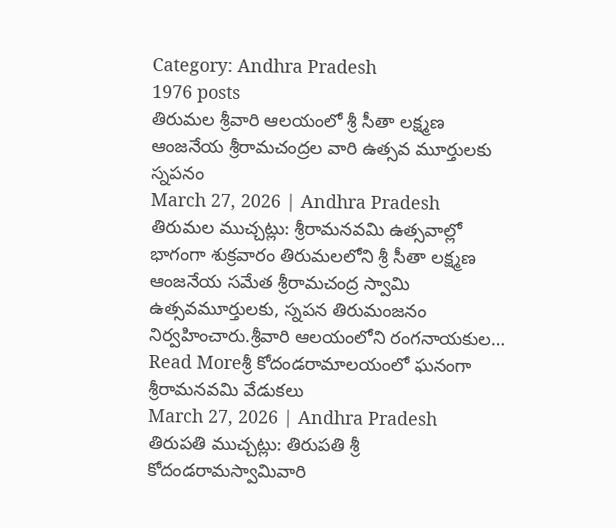Category: Andhra Pradesh
1976 posts
తిరుమల శ్రీవారి ఆలయంలో శ్రీ సీతా లక్ష్మణ ఆంజనేయ శ్రీరామచంద్రల వారి ఉత్సవ మూర్తులకు స్నపనం
March 27, 2026 | Andhra Pradesh
తిరుమల ముచ్చట్లు: శ్రీరామనవమి ఉత్సవాల్లో భాగంగా శుక్రవారం తిరుమలలోని శ్రీ సీతా లక్ష్మణ ఆంజనేయ సమేత శ్రీరామచంద్ర స్వామి ఉత్సవమూర్తులకు, స్నపన తిరుమంజనం నిర్వహించారు.శ్రీవారి ఆలయంలోని రంగనాయకుల…
Read Moreశ్రీ కోదండరామాలయంలో ఘనంగా శ్రీరామనవమి వేడుకలు
March 27, 2026 | Andhra Pradesh
తిరుపతి ముచ్చట్లు: తిరుపతి శ్రీ కోదండరామస్వామివారి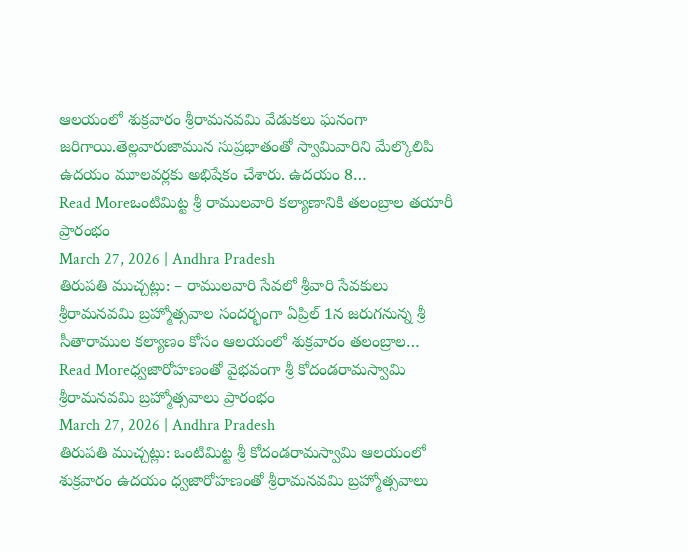ఆలయంలో శుక్రవారం శ్రీరామనవమి వేడుకలు ఘనంగా జరిగాయి.తెల్లవారుజామున సుప్రభాతంతో స్వామివారిని మేల్కొలిపి ఉదయం మూలవర్లకు అభిషేకం చేశారు. ఉదయం 8…
Read Moreఒంటిమిట్ట శ్రీ రాములవారి కల్యాణానికి తలంబ్రాల తయారీ ప్రారంభం
March 27, 2026 | Andhra Pradesh
తిరుపతి ముచ్చట్లు: – రాములవారి సేవలో శ్రీవారి సేవకులు శ్రీరామనవమి బ్రహ్మోత్సవాల సందర్భంగా ఏప్రిల్ 1న జరుగనున్న శ్రీ సీతారాముల కల్యాణం కోసం ఆలయంలో శుక్రవారం తలంబ్రాల…
Read Moreధ్వజారోహణంతో వైభవంగా శ్రీ కోదండరామస్వామి శ్రీరామనవమి బ్రహ్మోత్సవాలు ప్రారంభం
March 27, 2026 | Andhra Pradesh
తిరుపతి ముచ్చట్లు: ఒంటిమిట్ట శ్రీ కోదండరామస్వామి ఆలయంలో శుక్రవారం ఉదయం ధ్వజారోహణంతో శ్రీరామనవమి బ్రహ్మోత్సవాలు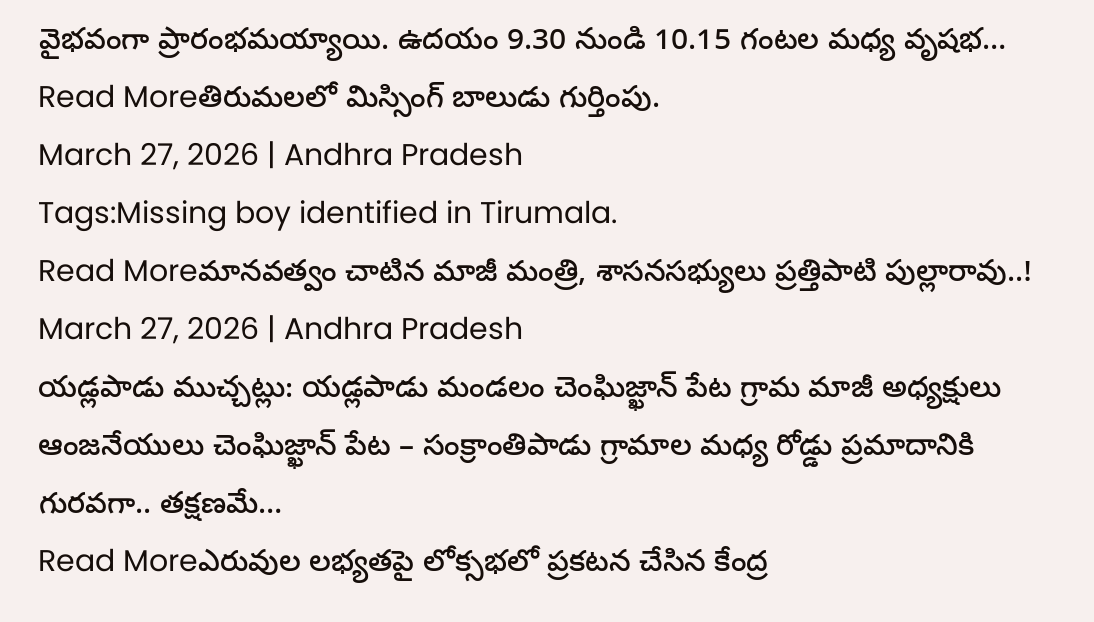వైభవంగా ప్రారంభమయ్యాయి. ఉదయం 9.30 నుండి 10.15 గంటల మధ్య వృషభ…
Read Moreతిరుమలలో మిస్సింగ్ బాలుడు గుర్తింపు.
March 27, 2026 | Andhra Pradesh
Tags:Missing boy identified in Tirumala.
Read Moreమానవత్వం చాటిన మాజీ మంత్రి, శాసనసభ్యులు ప్రత్తిపాటి పుల్లారావు..!
March 27, 2026 | Andhra Pradesh
యడ్లపాడు ముచ్చట్లు: యడ్లపాడు మండలం చెంఘిజ్ఖాన్ పేట గ్రామ మాజీ అధ్యక్షులు ఆంజనేయులు చెంఘిజ్ఖాన్ పేట – సంక్రాంతిపాడు గ్రామాల మధ్య రోడ్డు ప్రమాదానికి గురవగా.. తక్షణమే…
Read Moreఎరువుల లభ్యతపై లోక్సభలో ప్రకటన చేసిన కేంద్ర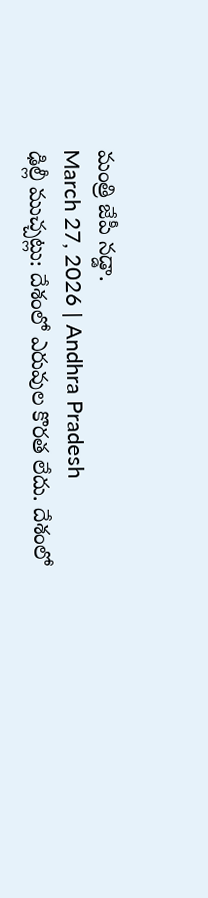మంత్రి జేపీ నడ్డా.
March 27, 2026 | Andhra Pradesh
ఢిల్లీ ముచ్చట్లు: దేశంలో ఎరువుల కొరత లేదు. దేశంలో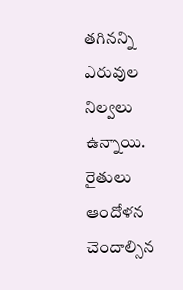తగినన్ని ఎరువుల నిల్వలు ఉన్నాయి. రైతులు ఆందోళన చెందాల్సిన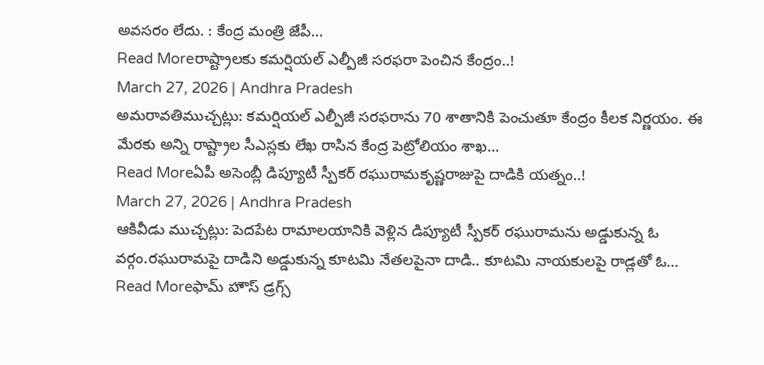అవసరం లేదు. : కేంద్ర మంత్రి జేపీ…
Read Moreరాష్ట్రాలకు కమర్షియల్ ఎల్పీజీ సరఫరా పెంచిన కేంద్రం..!
March 27, 2026 | Andhra Pradesh
అమరావతిముచ్చట్లు: కమర్షియల్ ఎల్పీజీ సరఫరాను 70 శాతానికి పెంచుతూ కేంద్రం కీలక నిర్ణయం. ఈ మేరకు అన్ని రాష్ట్రాల సీఎస్లకు లేఖ రాసిన కేంద్ర పెట్రోలియం శాఖ…
Read Moreఏపీ అసెంబ్లీ డిప్యూటీ స్పీకర్ రఘురామకృష్ణరాజుపై దాడికి యత్నం..!
March 27, 2026 | Andhra Pradesh
ఆకివీడు ముచ్చట్లు: పెదపేట రామాలయానికి వెళ్లిన డిప్యూటీ స్పీకర్ రఘురామను అడ్డుకున్న ఓ వర్గం.రఘురామపై దాడిని అడ్డుకున్న కూటమి నేతలపైనా దాడి.. కూటమి నాయకులపై రాడ్లతో ఓ…
Read Moreఫామ్ హౌస్ డ్రగ్స్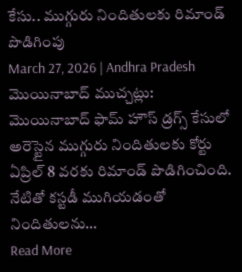కేసు.. ముగ్గురు నిందితులకు రిమాండ్ పొడిగింపు
March 27, 2026 | Andhra Pradesh
మొయినాబాద్ ముచ్చట్లు: మొయినాబాద్ ఫామ్ హౌస్ డ్రగ్స్ కేసులో అరెస్టైన ముగ్గురు నిందితులకు కోర్టు ఏప్రిల్ 8 వరకు రిమాండ్ పొడిగించింది. నేటితో కస్టడీ ముగియడంతో నిందితులను…
Read More